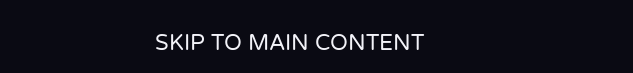SKIP TO MAIN CONTENT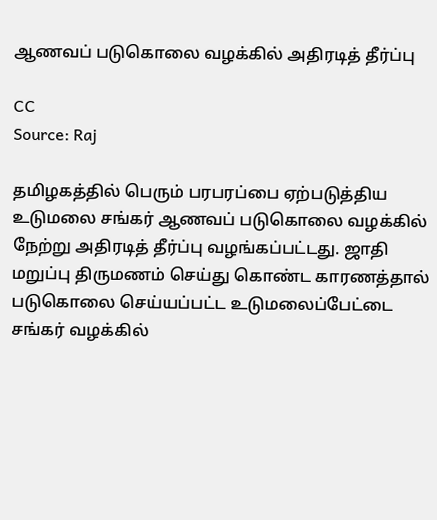ஆணவப் படுகொலை வழக்கில் அதிரடித் தீர்ப்பு

CC
Source: Raj

தமிழகத்தில் பெரும் பரபரப்பை ஏற்படுத்திய உடுமலை சங்கர் ஆணவப் படுகொலை வழக்கில் நேற்று அதிரடித் தீர்ப்பு வழங்கப்பட்டது. ஜாதி மறுப்பு திருமணம் செய்து கொண்ட காரணத்தால் படுகொலை செய்யப்பட்ட உடுமலைப்பேட்டை சங்கர் வழக்கில்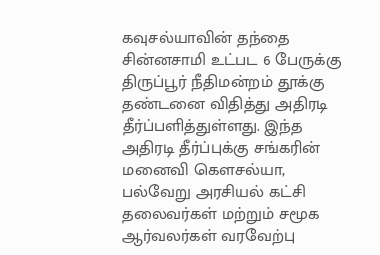கவுசல்யாவின் தந்தை சின்னசாமி உட்பட 6 பேருக்கு திருப்பூர் நீதிமன்றம் தூக்கு தண்டனை விதித்து அதிரடி தீர்ப்பளித்துள்ளது. இந்த அதிரடி தீர்ப்புக்கு சங்கரின் மனைவி கௌசல்யா, பல்வேறு அரசியல் கட்சி தலைவர்கள் மற்றும் சமூக ஆர்வலர்கள் வரவேற்பு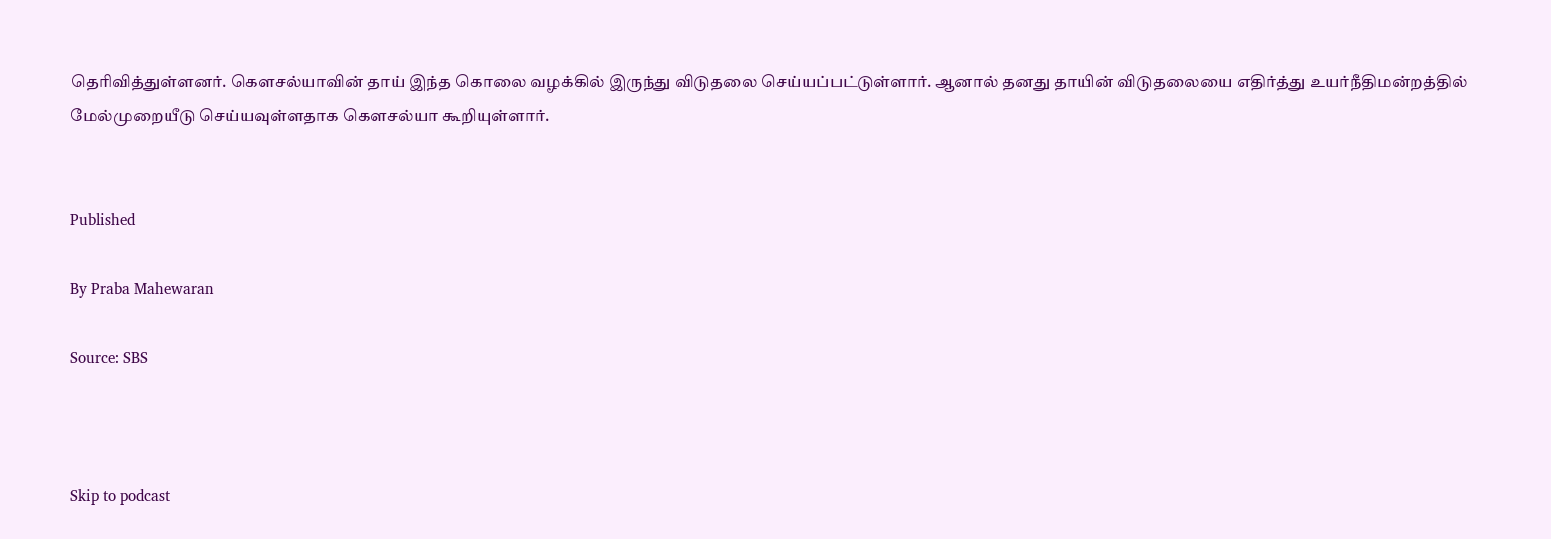தெரிவித்துள்ளனர். கௌசல்யாவின் தாய் இந்த கொலை வழக்கில் இருந்து விடுதலை செய்யப்பட்டுள்ளார். ஆனால் தனது தாயின் விடுதலையை எதிர்த்து உயர்நீதிமன்றத்தில் மேல்முறையீடு செய்யவுள்ளதாக கௌசல்யா கூறியுள்ளார்.


Published

By Praba Mahewaran

Source: SBS



Skip to podcast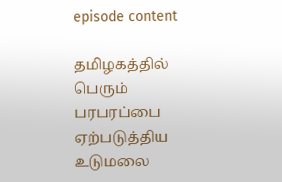episode content

தமிழகத்தில் பெரும் பரபரப்பை ஏற்படுத்திய உடுமலை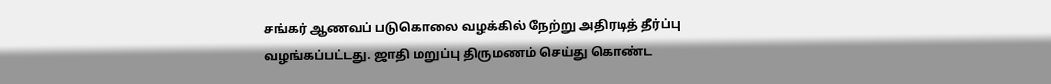சங்கர் ஆணவப் படுகொலை வழக்கில் நேற்று அதிரடித் தீர்ப்பு வழங்கப்பட்டது. ஜாதி மறுப்பு திருமணம் செய்து கொண்ட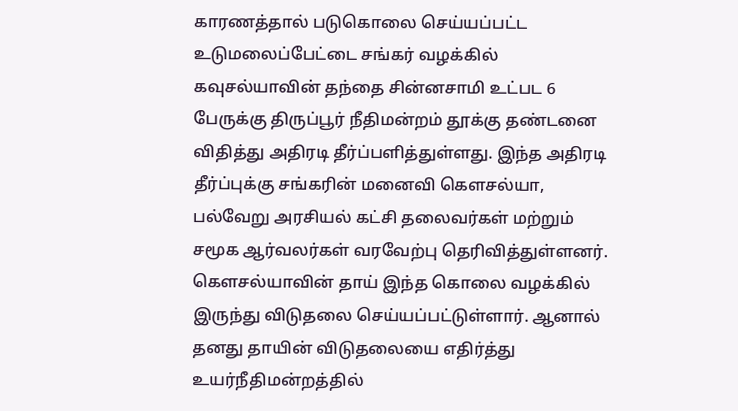காரணத்தால் படுகொலை செய்யப்பட்ட உடுமலைப்பேட்டை சங்கர் வழக்கில் கவுசல்யாவின் தந்தை சின்னசாமி உட்பட 6 பேருக்கு திருப்பூர் நீதிமன்றம் தூக்கு தண்டனை விதித்து அதிரடி தீர்ப்பளித்துள்ளது. இந்த அதிரடி தீர்ப்புக்கு சங்கரின் மனைவி கௌசல்யா, பல்வேறு அரசியல் கட்சி தலைவர்கள் மற்றும் சமூக ஆர்வலர்கள் வரவேற்பு தெரிவித்துள்ளனர். கௌசல்யாவின் தாய் இந்த கொலை வழக்கில் இருந்து விடுதலை செய்யப்பட்டுள்ளார். ஆனால் தனது தாயின் விடுதலையை எதிர்த்து உயர்நீதிமன்றத்தில்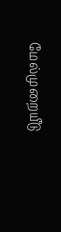மேல்முறையீடு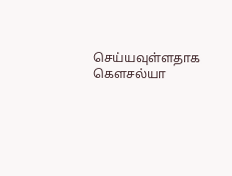செய்யவுள்ளதாக கௌசல்யா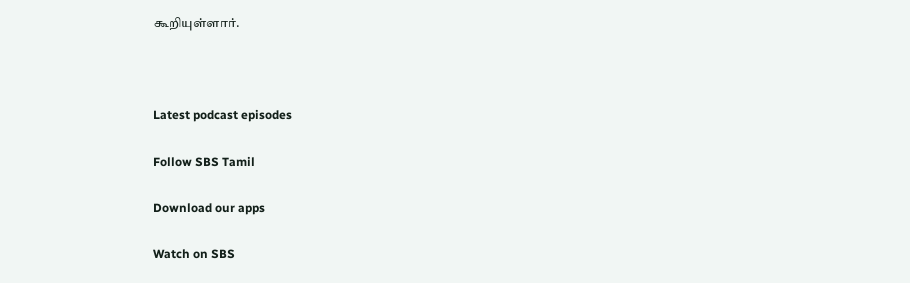கூறியுள்ளார்.



Latest podcast episodes

Follow SBS Tamil

Download our apps

Watch on SBS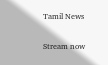Tamil News

Stream now